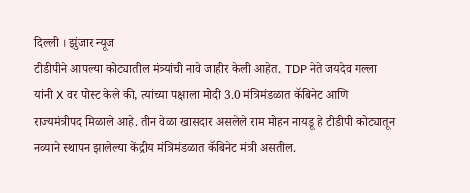दिल्ली । झुंजार न्यूज
टीडीपीने आपल्या कोट्यातील मंत्र्यांची नावे जाहीर केली आहेत. TDP नेते जयदेव गल्ला यांनी X वर पोस्ट केले की, त्यांच्या पक्षाला मोदी 3.0 मंत्रिमंडळात कॅबिनेट आणि राज्यमंत्रीपद मिळाले आहे. तीन वेळा खासदार असलेले राम मोहन नायडू हे टीडीपी कोट्यातून नव्याने स्थापन झालेल्या केंद्रीय मंत्रिमंडळात कॅबिनेट मंत्री असतील.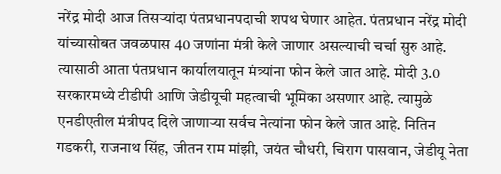नरेंद्र मोदी आज तिसऱ्यांदा पंतप्रधानपदाची शपथ घेणार आहेत. पंतप्रधान नरेंद्र मोदी यांच्यासोबत जवळपास 40 जणांना मंत्री केले जाणार असल्याची चर्चा सुरु आहे. त्यासाठी आता पंतप्रधान कार्यालयातून मंत्र्यांना फोन केले जात आहे. मोदी 3.0 सरकारमध्ये टीडीपी आणि जेडीयूची महत्वाची भूमिका असणार आहे. त्यामुळे एनडीएतील मंत्रीपद दिले जाणाऱ्या सर्वच नेत्यांना फोन केले जात आहे. नितिन गडकरी, राजनाथ सिंह, जीतन राम मांझी, जयंत चौधरी, चिराग पासवान, जेडीयू नेता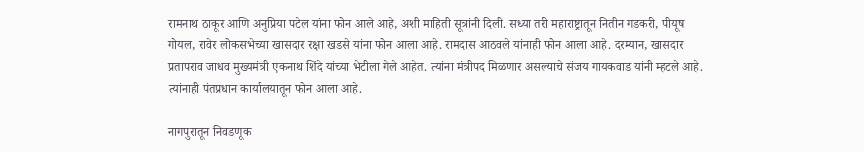रामनाथ ठाकूर आणि अनुप्रिया पटेल यांना फोन आले आहे, अशी माहिती सूत्रांनी दिली. सध्या तरी महाराष्ट्रातून नितीन गडकरी, पीयूष गोयल, रावेर लोकसभेच्या खासदार रक्षा खडसे यांना फोन आला आहे. रामदास आठवले यांनाही फोन आला आहे. दरम्यान, खासदार प्रतापराव जाधव मुख्यमंत्री एकनाथ शिंदे यांच्या भेटीला गेले आहेत. त्यांना मंत्रीपद मिळणार असल्याचे संजय गायकवाड यांनी म्हटले आहे. त्यांनाही पंतप्रधान कार्यालयातून फोन आला आहे.

नागपुरातून निवडणूक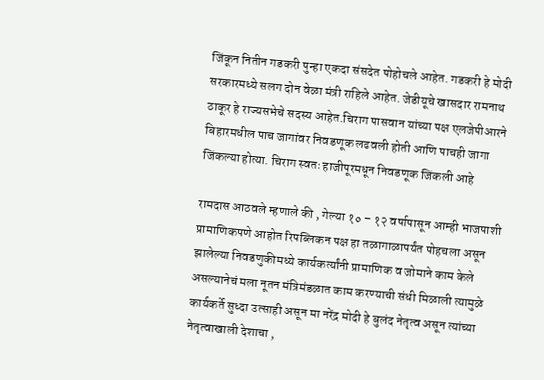जिंकून नितीन गडकरी पुन्हा एकदा संसदेत पोहोचले आहेत. गडकरी हे मोदी सरकारमध्ये सलग दोन वेळा मंत्री राहिले आहेत. जेडीयूचे खासदार रामनाथ ठाकूर हे राज्यसभेचे सदस्य आहेत.चिराग पासवान यांच्या पक्ष एलजेपीआरने बिहारमधील पाच जागांवर निवडणूक लढवली होती आणि पाचही जागा जिंकल्या होत्या. चिराग स्वतः हाजीपूरमधून निवडणूक जिंकली आहे

रामदास आठवले म्हणाले की , गेल्या १० – १२ वर्षापासून आम्ही भाजपाशी प्रामाणिकपणे आहोत रिपब्लिकन पक्ष हा तळागाळापर्यंत पोहचला असून झालेल्या निवडणुकीमध्ये कार्यकर्त्यांनी प्रामाणिक व जोमाने काम केले असल्यानेचं मला नूतन मंत्रिमंडळात काम करण्याची संधी मिळाली त्यामुळे कार्यकर्ते सुध्दा उत्साही असून मा नरेंद्र मोदी हे बुलंद नेतृत्व असून त्यांच्या नेतृत्वाखाली देशाचा ,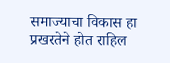समाज्याचा विकास हा प्रखरतेने होत राहिल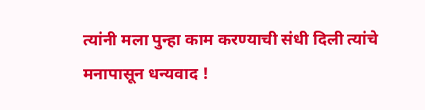त्यांनी मला पुन्हा काम करण्याची संधी दिली त्यांचे मनापासून धन्यवाद !